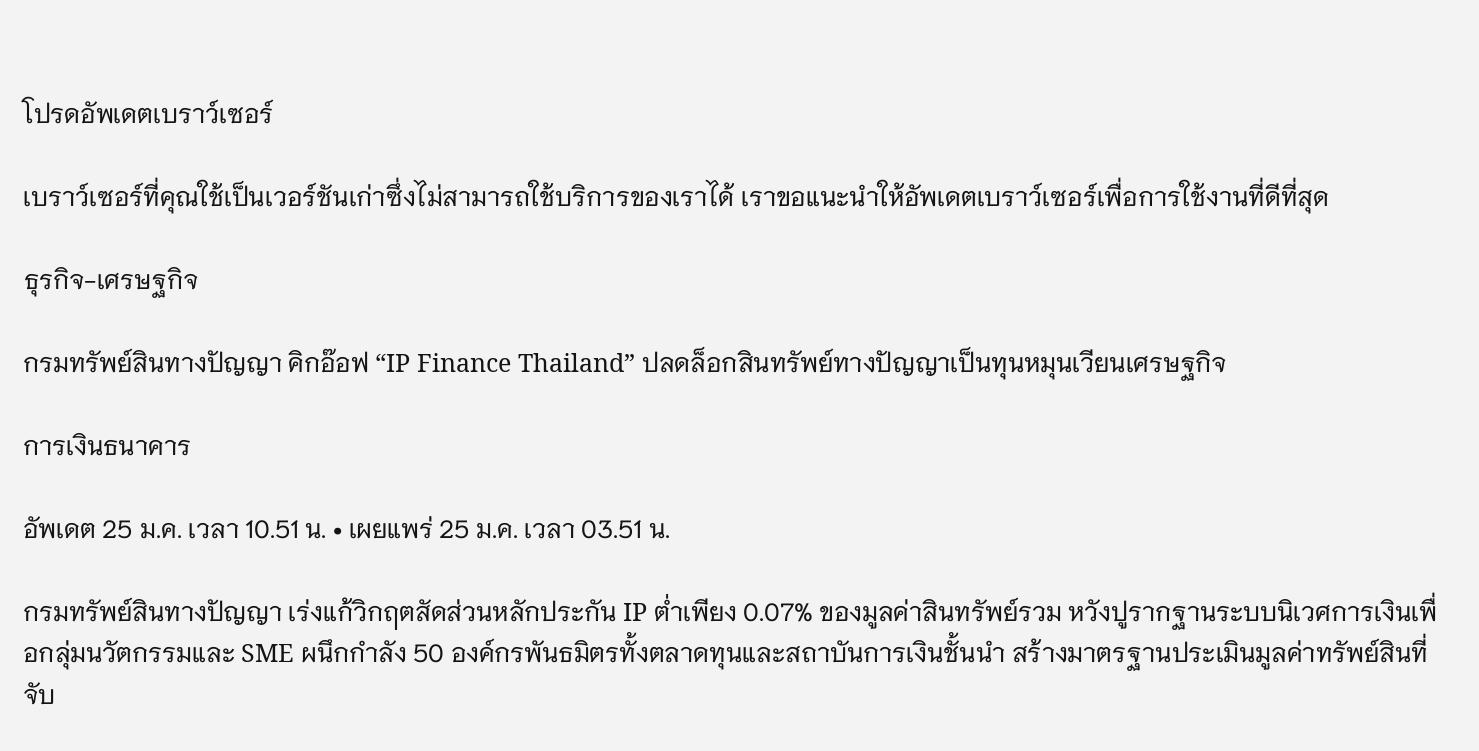โปรดอัพเดตเบราว์เซอร์

เบราว์เซอร์ที่คุณใช้เป็นเวอร์ชันเก่าซึ่งไม่สามารถใช้บริการของเราได้ เราขอแนะนำให้อัพเดตเบราว์เซอร์เพื่อการใช้งานที่ดีที่สุด

ธุรกิจ-เศรษฐกิจ

กรมทรัพย์สินทางปัญญา คิกอ๊อฟ “IP Finance Thailand” ปลดล็อกสินทรัพย์ทางปัญญาเป็นทุนหมุนเวียนเศรษฐกิจ

การเงินธนาคาร

อัพเดต 25 ม.ค. เวลา 10.51 น. • เผยแพร่ 25 ม.ค. เวลา 03.51 น.

กรมทรัพย์สินทางปัญญา เร่งแก้วิกฤตสัดส่วนหลักประกัน IP ต่ำเพียง 0.07% ของมูลค่าสินทรัพย์รวม หวังปูรากฐานระบบนิเวศการเงินเพื่อกลุ่มนวัตกรรมและ SME ผนึกกำลัง 50 องค์กรพันธมิตรทั้งตลาดทุนและสถาบันการเงินชั้นนำ สร้างมาตรฐานประเมินมูลค่าทรัพย์สินที่จับ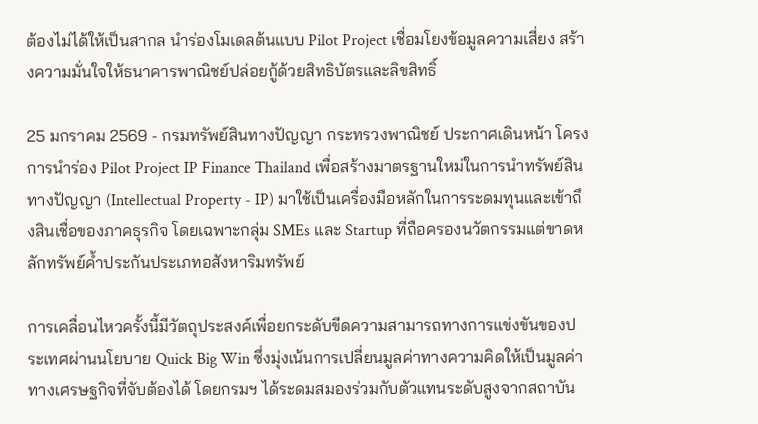ต้องไม่ได้ให้เป็นสากล นำร่องโมเดลต้นแบบ Pilot Project เชื่อมโยงข้อมูลความเสี่ยง สร้างความมั่นใจให้ธนาคารพาณิชย์ปล่อยกู้ด้วยสิทธิบัตรและลิขสิทธิ์

25 มกราคม 2569 - กรมทรัพย์สินทางปัญญา กระทรวงพาณิชย์ ประกาศเดินหน้า โครงการนำร่อง Pilot Project IP Finance Thailand เพื่อสร้างมาตรฐานใหม่ในการนำทรัพย์สินทางปัญญา (Intellectual Property - IP) มาใช้เป็นเครื่องมือหลักในการระดมทุนและเข้าถึงสินเชื่อของภาคธุรกิจ โดยเฉพาะกลุ่ม SMEs และ Startup ที่ถือครองนวัตกรรมแต่ขาดหลักทรัพย์ค้ำประกันประเภทอสังหาริมทรัพย์

การเคลื่อนไหวครั้งนี้มีวัตถุประสงค์เพื่อยกระดับขีดความสามารถทางการแข่งขันของประเทศผ่านนโยบาย Quick Big Win ซึ่งมุ่งเน้นการเปลี่ยนมูลค่าทางความคิดให้เป็นมูลค่าทางเศรษฐกิจที่จับต้องได้ โดยกรมฯ ได้ระดมสมองร่วมกับตัวแทนระดับสูงจากสถาบัน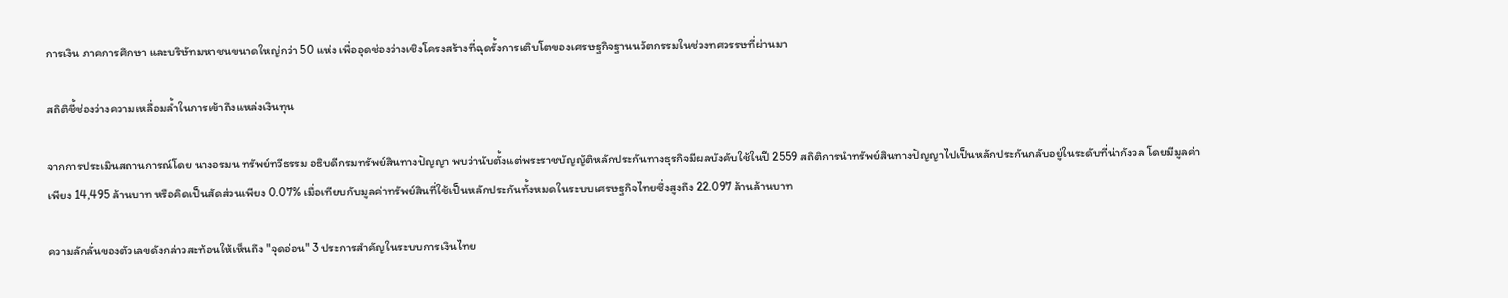การเงิน ภาคการศึกษา และบริษัทมหาชนขนาดใหญ่กว่า 50 แห่ง เพื่ออุดช่องว่างเชิงโครงสร้างที่ฉุดรั้งการเติบโตของเศรษฐกิจฐานนวัตกรรมในช่วงทศวรรษที่ผ่านมา

สถิติชี้ช่องว่างความเหลื่อมล้ำในการเข้าถึงแหล่งเงินทุน

จากการประเมินสถานการณ์โดย นางอรมน ทรัพย์ทวีธรรม อธิบดีกรมทรัพย์สินทางปัญญา พบว่านับตั้งแต่พระราชบัญญัติหลักประกันทางธุรกิจมีผลบังคับใช้ในปี 2559 สถิติการนำทรัพย์สินทางปัญญาไปเป็นหลักประกันกลับอยู่ในระดับที่น่ากังวล โดยมีมูลค่าเพียง 14,495 ล้านบาท หรือคิดเป็นสัดส่วนเพียง 0.07% เมื่อเทียบกับมูลค่าทรัพย์สินที่ใช้เป็นหลักประกันทั้งหมดในระบบเศรษฐกิจไทยซึ่งสูงถึง 22.097 ล้านล้านบาท

ความลักลั่นของตัวเลขดังกล่าวสะท้อนให้เห็นถึง "จุดอ่อน" 3 ประการสำคัญในระบบการเงินไทย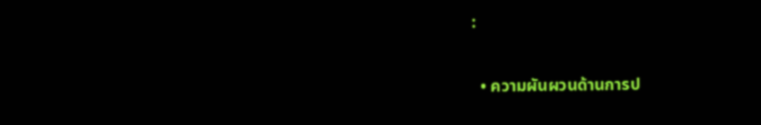:

  • ความผันผวนด้านการป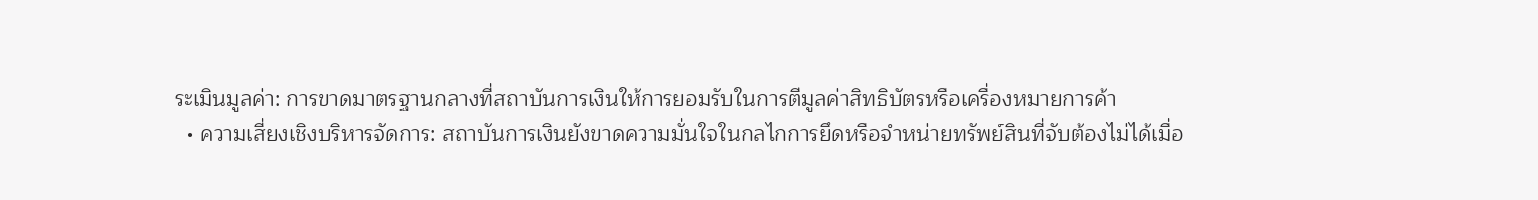ระเมินมูลค่า: การขาดมาตรฐานกลางที่สถาบันการเงินให้การยอมรับในการตีมูลค่าสิทธิบัตรหรือเครื่องหมายการค้า
  • ความเสี่ยงเชิงบริหารจัดการ: สถาบันการเงินยังขาดความมั่นใจในกลไกการยึดหรือจำหน่ายทรัพย์สินที่จับต้องไม่ได้เมื่อ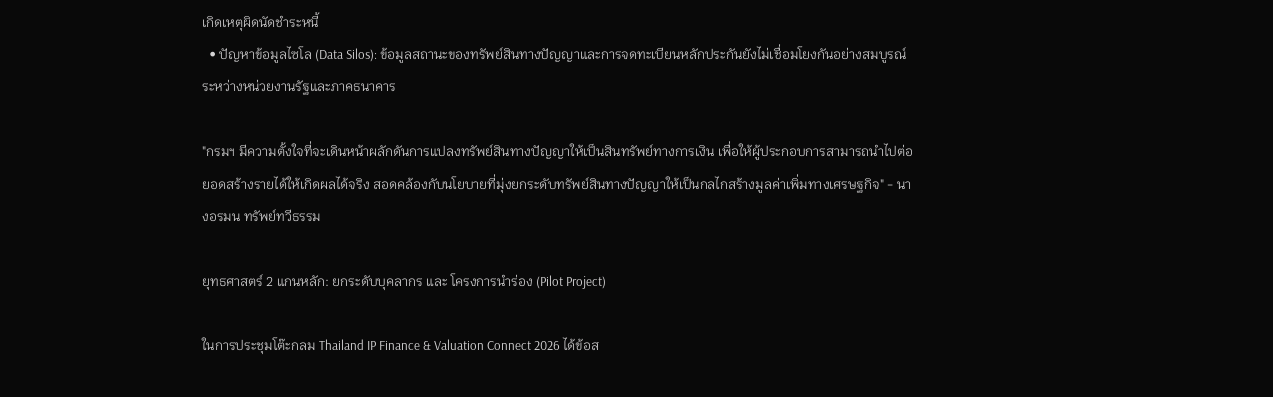เกิดเหตุผิดนัดชำระหนี้
  • ปัญหาข้อมูลไซโล (Data Silos): ข้อมูลสถานะของทรัพย์สินทางปัญญาและการจดทะเบียนหลักประกันยังไม่เชื่อมโยงกันอย่างสมบูรณ์ระหว่างหน่วยงานรัฐและภาคธนาคาร

"กรมฯ มีความตั้งใจที่จะเดินหน้าผลักดันการแปลงทรัพย์สินทางปัญญาให้เป็นสินทรัพย์ทางการเงิน เพื่อให้ผู้ประกอบการสามารถนำไปต่อยอดสร้างรายได้ให้เกิดผลได้จริง สอดคล้องกับนโยบายที่มุ่งยกระดับทรัพย์สินทางปัญญาให้เป็นกลไกสร้างมูลค่าเพิ่มทางเศรษฐกิจ" - นางอรมน ทรัพย์ทวีธรรม

ยุทธศาสตร์ 2 แกนหลัก: ยกระดับบุคลากร และ โครงการนำร่อง (Pilot Project)

ในการประชุมโต๊ะกลม Thailand IP Finance & Valuation Connect 2026 ได้ข้อส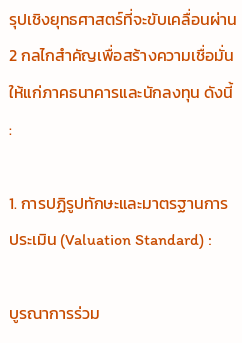รุปเชิงยุทธศาสตร์ที่จะขับเคลื่อนผ่าน 2 กลไกสำคัญเพื่อสร้างความเชื่อมั่นให้แก่ภาคธนาคารและนักลงทุน ดังนี้ :

1. การปฏิรูปทักษะและมาตรฐานการประเมิน (Valuation Standard) :

บูรณาการร่วม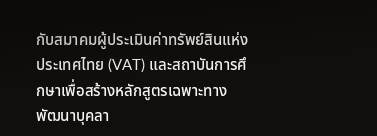กับสมาคมผู้ประเมินค่าทรัพย์สินแห่งประเทศไทย (VAT) และสถาบันการศึกษาเพื่อสร้างหลักสูตรเฉพาะทาง พัฒนาบุคลา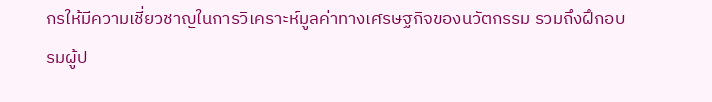กรให้มีความเชี่ยวชาญในการวิเคราะห์มูลค่าทางเศรษฐกิจของนวัตกรรม รวมถึงฝึกอบรมผู้ป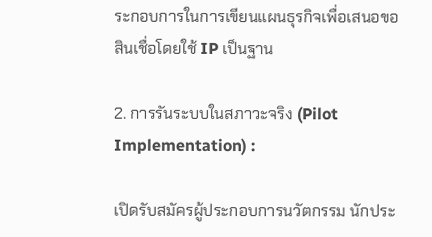ระกอบการในการเขียนแผนธุรกิจเพื่อเสนอขอสินเชื่อโดยใช้ IP เป็นฐาน

2. การรันระบบในสภาวะจริง (Pilot Implementation) :

เปิดรับสมัครผู้ประกอบการนวัตกรรม นักประ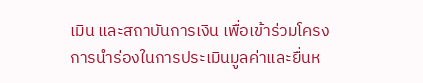เมิน และสถาบันการเงิน เพื่อเข้าร่วมโครงการนำร่องในการประเมินมูลค่าและยื่นห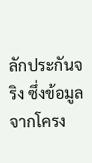ลักประกันจริง ซึ่งข้อมูลจากโครง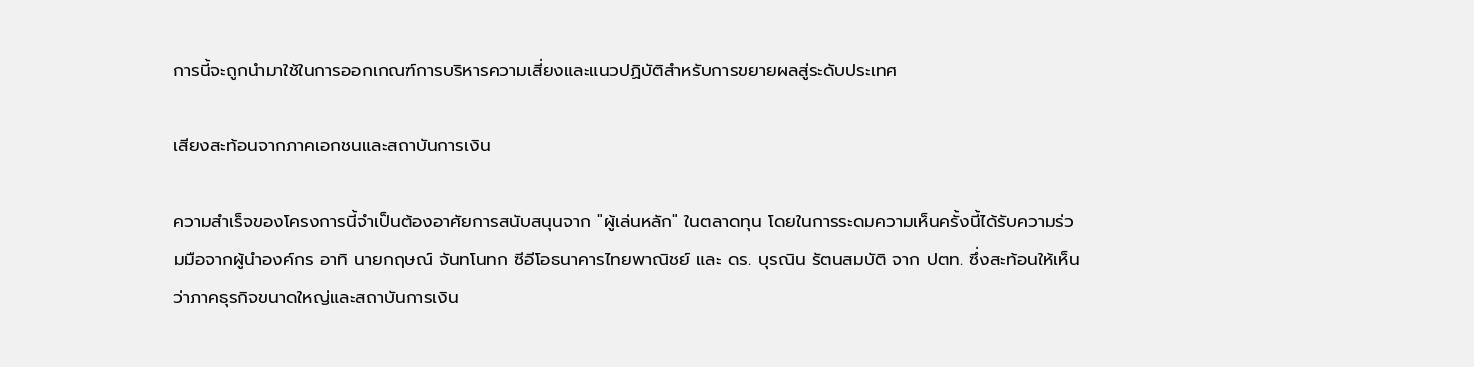การนี้จะถูกนำมาใช้ในการออกเกณฑ์การบริหารความเสี่ยงและแนวปฏิบัติสำหรับการขยายผลสู่ระดับประเทศ

เสียงสะท้อนจากภาคเอกชนและสถาบันการเงิน

ความสำเร็จของโครงการนี้จำเป็นต้องอาศัยการสนับสนุนจาก "ผู้เล่นหลัก" ในตลาดทุน โดยในการระดมความเห็นครั้งนี้ได้รับความร่วมมือจากผู้นำองค์กร อาทิ นายกฤษณ์ จันทโนทก ซีอีโอธนาคารไทยพาณิชย์ และ ดร. บุรณิน รัตนสมบัติ จาก ปตท. ซึ่งสะท้อนให้เห็นว่าภาคธุรกิจขนาดใหญ่และสถาบันการเงิน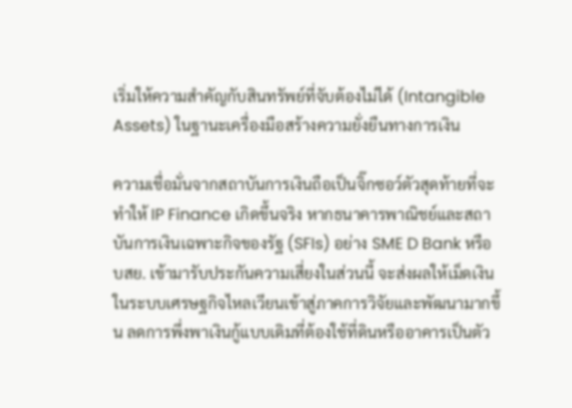เริ่มให้ความสำคัญกับสินทรัพย์ที่จับต้องไม่ได้ (Intangible Assets) ในฐานะเครื่องมือสร้างความยั่งยืนทางการเงิน

ความเชื่อมั่นจากสถาบันการเงินถือเป็นจิ๊กซอว์ตัวสุดท้ายที่จะทำให้ IP Finance เกิดขึ้นจริง หากธนาคารพาณิชย์และสถาบันการเงินเฉพาะกิจของรัฐ (SFIs) อย่าง SME D Bank หรือ บสย. เข้ามารับประกันความเสี่ยงในส่วนนี้ จะส่งผลให้เม็ดเงินในระบบเศรษฐกิจไหลเวียนเข้าสู่ภาคการวิจัยและพัฒนามากขึ้น ลดการพึ่งพาเงินกู้แบบเดิมที่ต้องใช้ที่ดินหรืออาคารเป็นตัว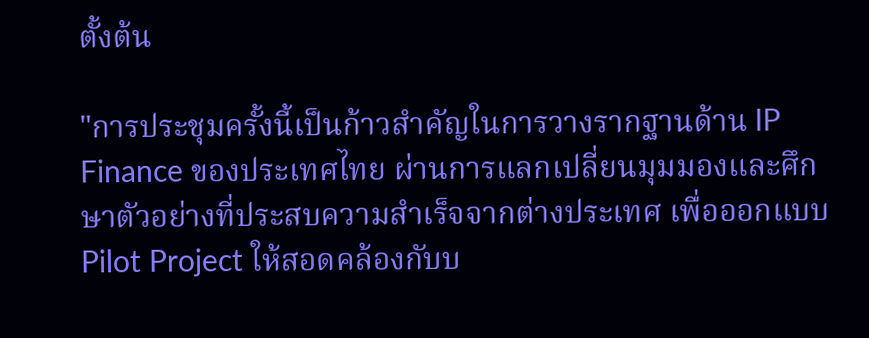ตั้งต้น

"การประชุมครั้งนี้เป็นก้าวสำคัญในการวางรากฐานด้าน IP Finance ของประเทศไทย ผ่านการแลกเปลี่ยนมุมมองและศึกษาตัวอย่างที่ประสบความสำเร็จจากต่างประเทศ เพื่อออกแบบ Pilot Project ให้สอดคล้องกับบ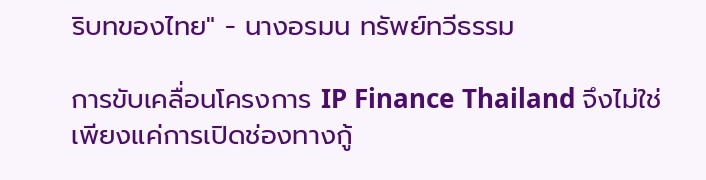ริบทของไทย" - นางอรมน ทรัพย์ทวีธรรม

การขับเคลื่อนโครงการ IP Finance Thailand จึงไม่ใช่เพียงแค่การเปิดช่องทางกู้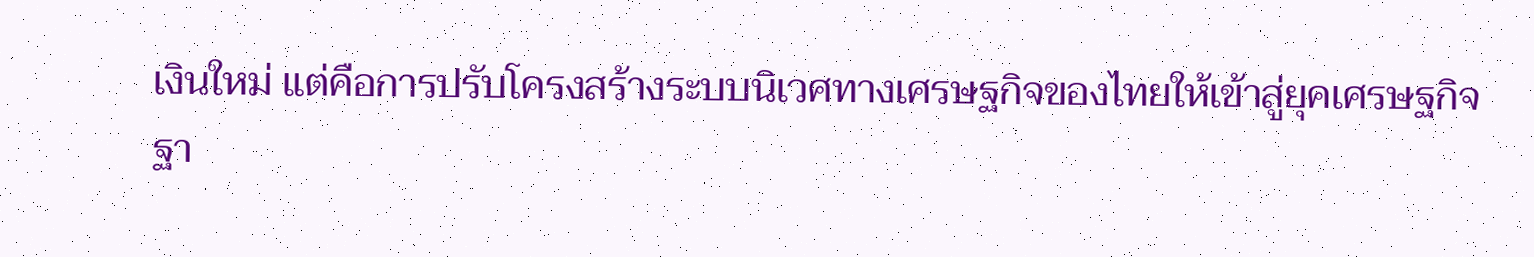เงินใหม่ แต่คือการปรับโครงสร้างระบบนิเวศทางเศรษฐกิจของไทยให้เข้าสู่ยุคเศรษฐกิจฐา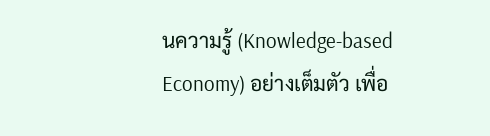นความรู้ (Knowledge-based Economy) อย่างเต็มตัว เพื่อ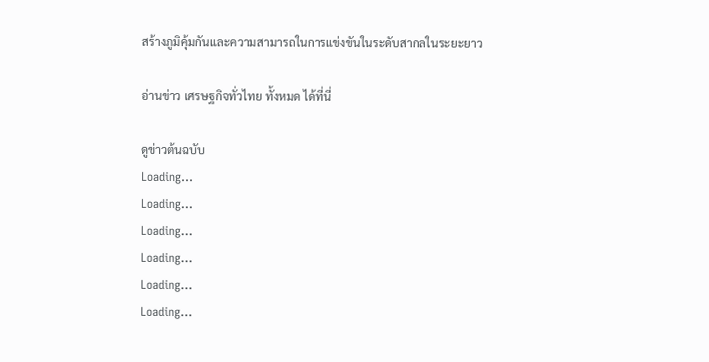สร้างภูมิคุ้มกันและความสามารถในการแข่งขันในระดับสากลในระยะยาว

อ่านข่าว เศรษฐกิจทั่วไทย ทั้งหมด ได้ที่นี่

ดูข่าวต้นฉบับ
Loading...
Loading...
Loading...
Loading...
Loading...
Loading...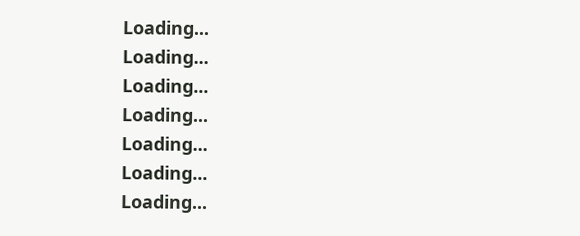Loading...
Loading...
Loading...
Loading...
Loading...
Loading...
Loading...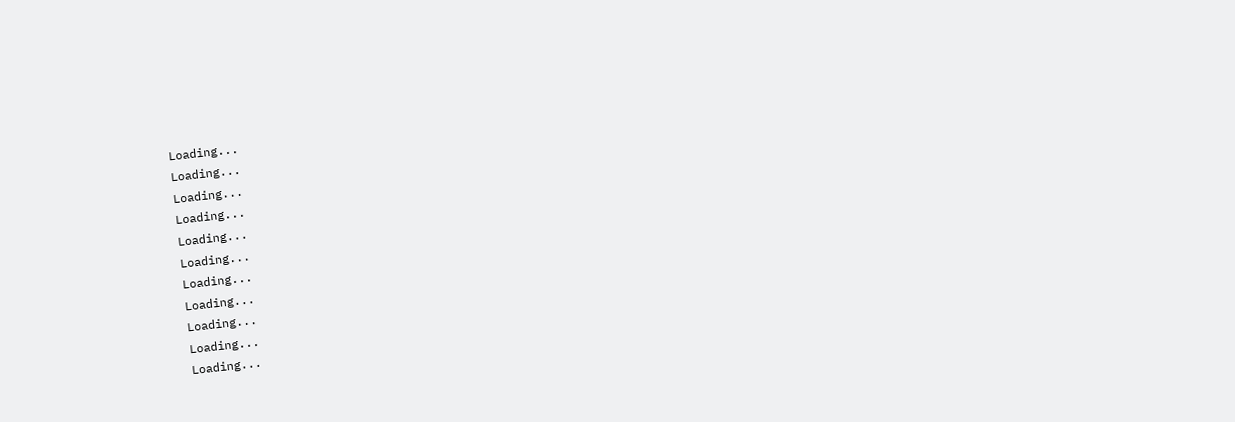Loading...
Loading...
Loading...
Loading...
Loading...
Loading...
Loading...
Loading...
Loading...
Loading...
Loading...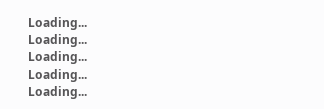Loading...
Loading...
Loading...
Loading...
Loading...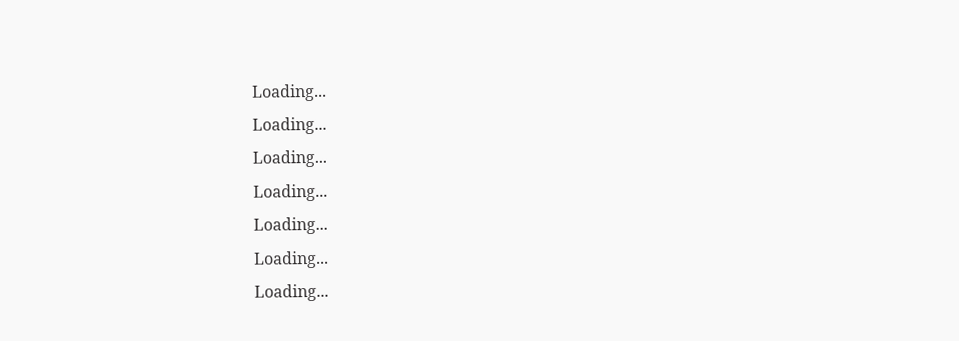Loading...
Loading...
Loading...
Loading...
Loading...
Loading...
Loading...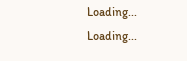Loading...
Loading...